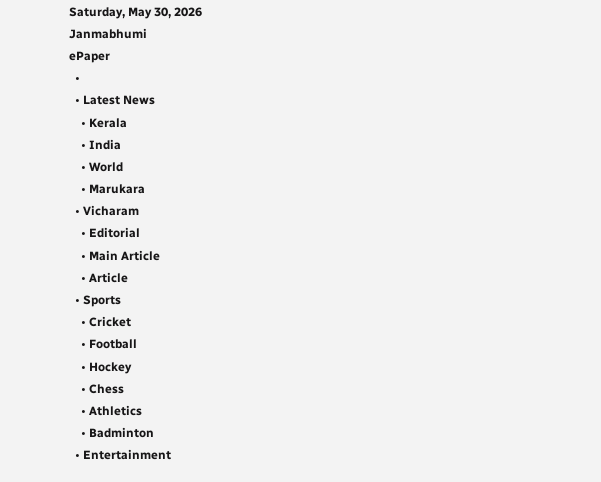Saturday, May 30, 2026
Janmabhumi
ePaper
  •
  • Latest News
    • Kerala
    • India
    • World
    • Marukara
  • Vicharam
    • Editorial
    • Main Article
    • Article
  • Sports
    • Cricket
    • Football
    • Hockey
    • Chess
    • Athletics
    • Badminton
  • Entertainment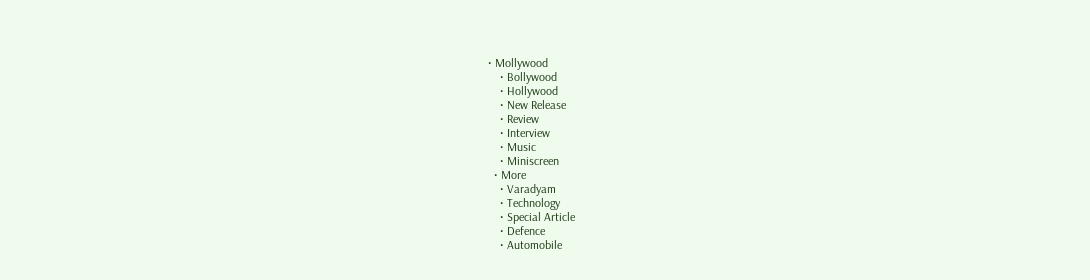• Mollywood
    • Bollywood
    • Hollywood
    • New Release
    • Review
    • Interview
    • Music
    • Miniscreen
  • More
    • Varadyam
    • Technology
    • Special Article
    • Defence
    • Automobile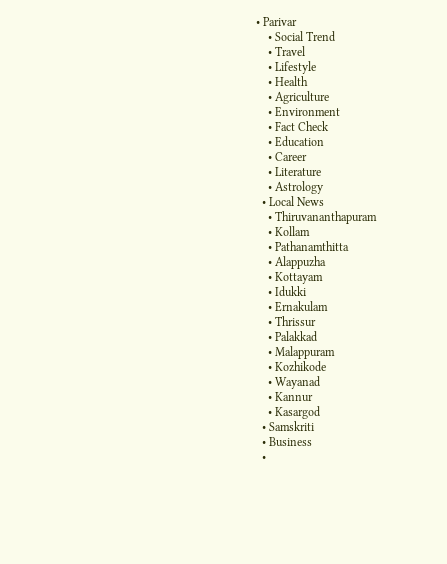• Parivar
    • Social Trend
    • Travel
    • Lifestyle
    • Health
    • Agriculture
    • Environment
    • Fact Check
    • Education
    • Career
    • Literature
    • Astrology
  • Local News
    • Thiruvananthapuram
    • Kollam
    • Pathanamthitta
    • Alappuzha
    • Kottayam
    • Idukki
    • Ernakulam
    • Thrissur
    • Palakkad
    • Malappuram
    • Kozhikode
    • Wayanad
    • Kannur
    • Kasargod
  • Samskriti
  • Business
  •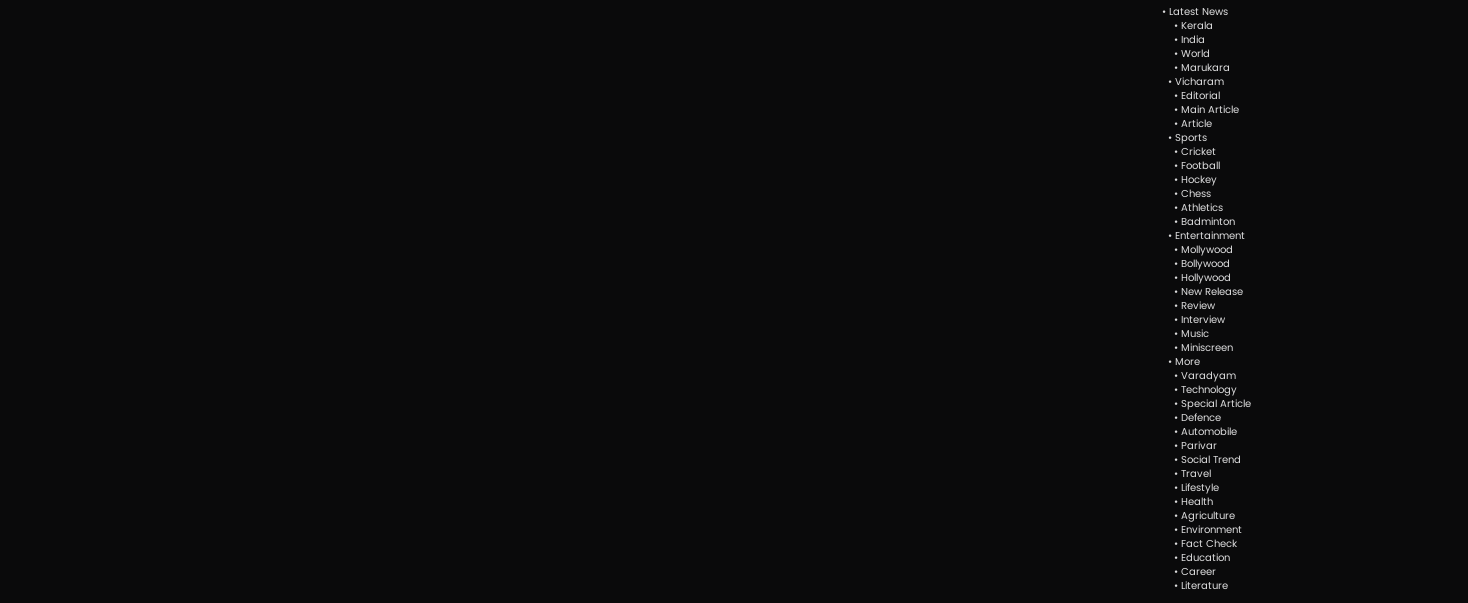• Latest News
    • Kerala
    • India
    • World
    • Marukara
  • Vicharam
    • Editorial
    • Main Article
    • Article
  • Sports
    • Cricket
    • Football
    • Hockey
    • Chess
    • Athletics
    • Badminton
  • Entertainment
    • Mollywood
    • Bollywood
    • Hollywood
    • New Release
    • Review
    • Interview
    • Music
    • Miniscreen
  • More
    • Varadyam
    • Technology
    • Special Article
    • Defence
    • Automobile
    • Parivar
    • Social Trend
    • Travel
    • Lifestyle
    • Health
    • Agriculture
    • Environment
    • Fact Check
    • Education
    • Career
    • Literature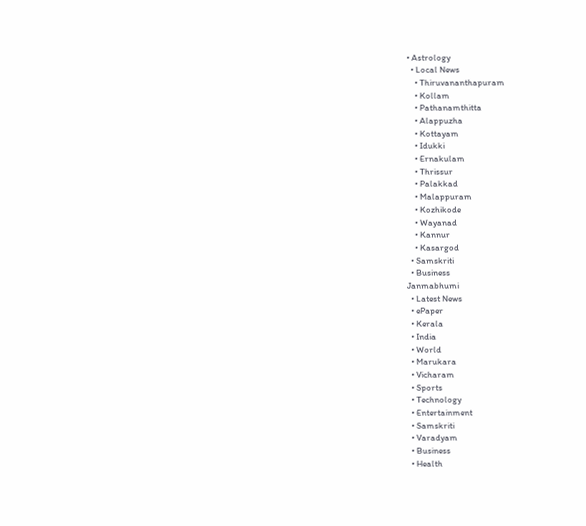• Astrology
  • Local News
    • Thiruvananthapuram
    • Kollam
    • Pathanamthitta
    • Alappuzha
    • Kottayam
    • Idukki
    • Ernakulam
    • Thrissur
    • Palakkad
    • Malappuram
    • Kozhikode
    • Wayanad
    • Kannur
    • Kasargod
  • Samskriti
  • Business
Janmabhumi
  • Latest News
  • ePaper
  • Kerala
  • India
  • World
  • Marukara
  • Vicharam
  • Sports
  • Technology
  • Entertainment
  • Samskriti
  • Varadyam
  • Business
  • Health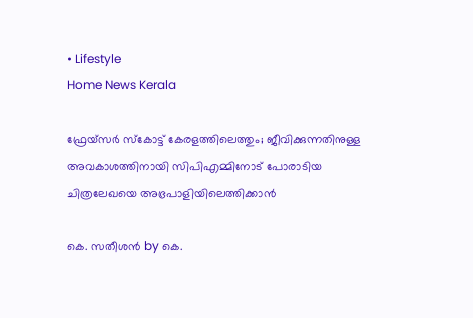• Lifestyle
Home News Kerala

ഫ്രേയ്‌സര്‍ സ്‌കോട്ട് കേരളത്തിലെത്തും; ജീവിക്കുന്നതിനുള്ള അവകാശത്തിനായി സിപിഎമ്മിനോട് പോരാടിയ ചിത്രലേഖയെ അഭ്രപാളിയിലെത്തിക്കാന്‍

കെ. സതീശന്‍ by കെ.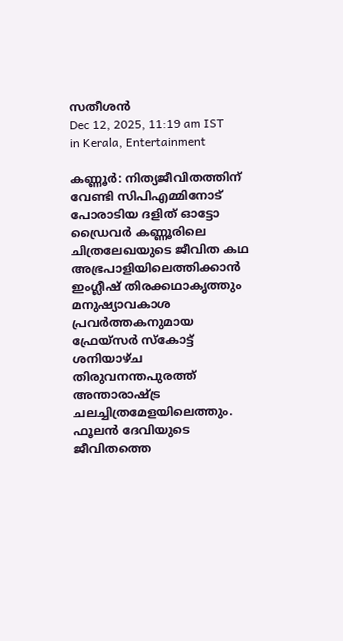സതീശന്‍
Dec 12, 2025, 11:19 am IST
in Kerala, Entertainment

കണ്ണൂര്‍: നിത്യജീവിതത്തിന് വേണ്ടി സിപിഎമ്മിനോട് പോരാടിയ ദളിത് ഓട്ടോ ഡ്രൈവര്‍ കണ്ണൂരിലെ ചിത്രലേഖയുടെ ജീവിത കഥ അഭ്രപാളിയിലെത്തിക്കാന്‍ ഇംഗ്ലീഷ് തിരക്കഥാകൃത്തും മനുഷ്യാവകാശ പ്രവര്‍ത്തകനുമായ ഫ്രേയ്‌സര്‍ സ്‌കോട്ട് ശനിയാഴ്ച തിരുവനന്തപുരത്ത് അന്താരാഷ്‌ട്ര ചലച്ചിത്രമേളയിലെത്തും. ഫൂലന്‍ ദേവിയുടെ ജീവിതത്തെ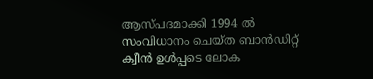ആസ്പദമാക്കി 1994 ല്‍ സംവിധാനം ചെയ്ത ബാന്‍ഡിറ്റ് ക്വീന്‍ ഉള്‍പ്പടെ ലോക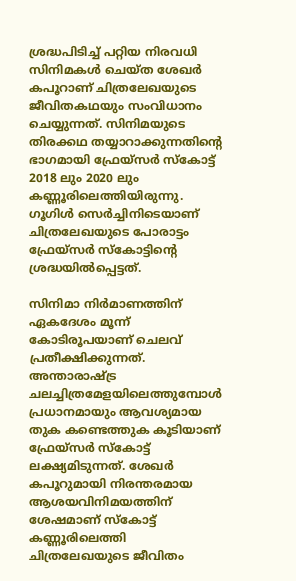ശ്രദ്ധപിടിച്ച് പറ്റിയ നിരവധി സിനിമകള്‍ ചെയ്ത ശേഖര്‍ കപൂറാണ് ചിത്രലേഖയുടെ ജീവിതകഥയും സംവിധാനം ചെയ്യുന്നത്. സിനിമയുടെ തിരക്കഥ തയ്യാറാക്കുന്നതിന്റെ ഭാഗമായി ഫ്രേയ്‌സര്‍ സ്‌കോട്ട് 2018 ലും 2020 ലും കണ്ണൂരിലെത്തിയിരുന്നു. ഗൂഗിള്‍ സെര്‍ച്ചിനിടെയാണ് ചിത്രലേഖയുടെ പോരാട്ടം ഫ്രേയ്‌സര്‍ സ്‌കോട്ടിന്റെ ശ്രദ്ധയില്‍പ്പെട്ടത്.

സിനിമാ നിര്‍മാണത്തിന് ഏകദേശം മൂന്ന് കോടിരൂപയാണ് ചെലവ് പ്രതീക്ഷിക്കുന്നത്. അന്താരാഷ്‌ട്ര ചലച്ചിത്രമേളയിലെത്തുമ്പോള്‍ പ്രധാനമായും ആവശ്യമായ തുക കണ്ടെത്തുക കൂടിയാണ് ഫ്രേയ്‌സര്‍ സ്‌കോട്ട് ലക്ഷ്യമിടുന്നത്. ശേഖര്‍ കപൂറുമായി നിരന്തരമായ ആശയവിനിമയത്തിന് ശേഷമാണ് സ്‌കോട്ട് കണ്ണൂരിലെത്തി ചിത്രലേഖയുടെ ജീവിതം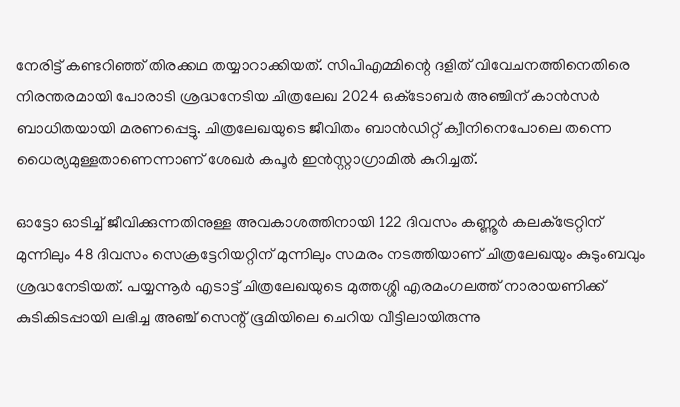നേരിട്ട് കണ്ടറിഞ്ഞ് തിരക്കഥ തയ്യാറാക്കിയത്. സിപിഎമ്മിന്റെ ദളിത് വിവേചനത്തിനെതിരെ നിരന്തരമായി പോരാടി ശ്രദ്ധനേടിയ ചിത്രലേഖ 2024 ഒക്‌ടോബര്‍ അഞ്ചിന് കാന്‍സര്‍ ബാധിതയായി മരണപ്പെട്ടു. ചിത്രലേഖയുടെ ജീവിതം ബാന്‍ഡിറ്റ് ക്വീനിനെപോലെ തന്നെ ധൈര്യമുള്ളതാണെന്നാണ് ശേഖര്‍ കപൂര്‍ ഇന്‍സ്റ്റാഗ്രാമില്‍ കുറിച്ചത്.

ഓട്ടോ ഓടിച്ച് ജീവിക്കുന്നതിനുള്ള അവകാശത്തിനായി 122 ദിവസം കണ്ണൂര്‍ കലക്‌ട്രേറ്റിന് മുന്നിലും 48 ദിവസം സെക്രട്ടേറിയറ്റിന് മുന്നിലും സമരം നടത്തിയാണ് ചിത്രലേഖയും കുടുംബവും ശ്രദ്ധനേടിയത്. പയ്യന്നൂര്‍ എടാട്ട് ചിത്രലേഖയുടെ മുത്തശ്ശി എരമംഗലത്ത് നാരായണിക്ക് കുടികിടപ്പായി ലഭിച്ച അഞ്ച് സെന്റ് ഭൂമിയിലെ ചെറിയ വീട്ടിലായിരുന്നു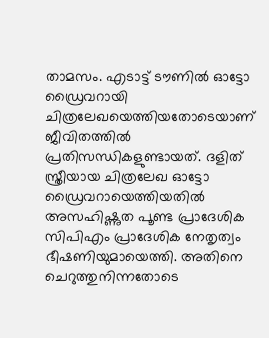താമസം. എടാട്ട് ടൗണില്‍ ഓട്ടോ ഡ്രൈവറായി ചിത്രലേഖയെത്തിയതോടെയാണ് ജീവിതത്തില്‍ പ്രതിസന്ധികളുണ്ടായത്. ദളിത് സ്ത്രീയായ ചിത്രലേഖ ഓട്ടോ ഡ്രൈവറായെത്തിയതില്‍ അസഹിഷ്ണുത പൂണ്ട പ്രാദേശിക സിപിഎം പ്രാദേശിക നേതൃത്വം ഭീഷണിയുമായെത്തി. അതിനെ ചെറുത്തുനിന്നതോടെ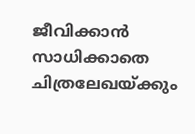ജീവിക്കാന്‍ സാധിക്കാതെ ചിത്രലേഖയ്‌ക്കും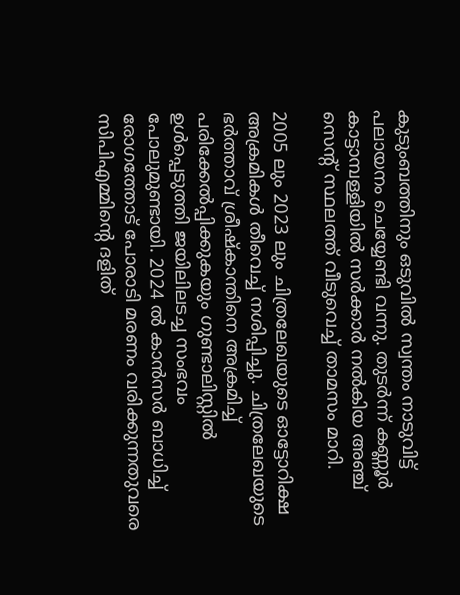കുടുംബത്തിനും ഒടുവില്‍ സ്വന്തം നാടുവിട്ട് പലായനം ചെയ്യേണ്ടി വന്നു. തുടര്‍ന്ന് കണ്ണൂര്‍ കാട്ടാമ്പള്ളിയില്‍ സര്‍ക്കാര്‍ നല്‍കിയ അഞ്ച് സെന്റ് സ്ഥലത്ത് വീടുവെച്ച് താമസം മാറി.

2005 ലും 2023 ലും ചിത്രലേഖയുടെ ഓട്ടോറിക്ഷ അക്രമികള്‍ തീവെച്ച് നശിപ്പിച്ചു. ചിത്രലേഖയുടെ ഭര്‍ത്താവ് ശ്രീഷ്‌കാന്തിനെ അക്രമിച്ച് പരിക്കേല്‍പ്പിക്കുകയും ഗുണ്ടാലിസ്റ്റില്‍ ഉള്‍പ്പെടുത്തി ജയിലിലടച്ച സംഭവം പോലുമുണ്ടായി. 2024 ല്‍ കാന്‍സര്‍ ബാധിച്ച് രോഗത്തോട് പോരാടി മരണം വരിക്കുന്നതുവരെ സിപിഎമ്മിന്റെ ദളിത്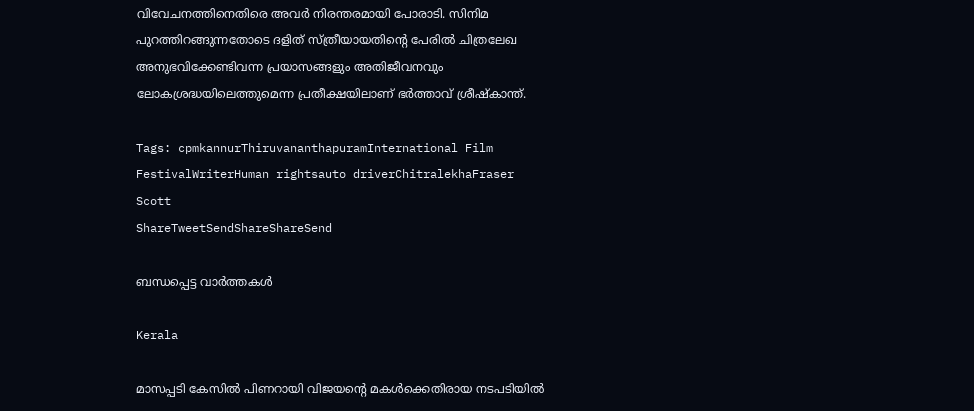വിവേചനത്തിനെതിരെ അവര്‍ നിരന്തരമായി പോരാടി. സിനിമ പുറത്തിറങ്ങുന്നതോടെ ദളിത് സ്ത്രീയായതിന്റെ പേരില്‍ ചിത്രലേഖ അനുഭവിക്കേണ്ടിവന്ന പ്രയാസങ്ങളും അതിജീവനവും ലോകശ്രദ്ധയിലെത്തുമെന്ന പ്രതീക്ഷയിലാണ് ഭര്‍ത്താവ് ശ്രീഷ്‌കാന്ത്.

Tags: cpmkannurThiruvananthapuramInternational Film FestivalWriterHuman rightsauto driverChitralekhaFraser Scott
ShareTweetSendShareShareSend

ബന്ധപ്പെട്ട വാര്‍ത്തകള്‍

Kerala

മാസപ്പടി കേസിൽ പിണറായി വിജയന്റെ മകൾക്കെതിരായ നടപടിയിൽ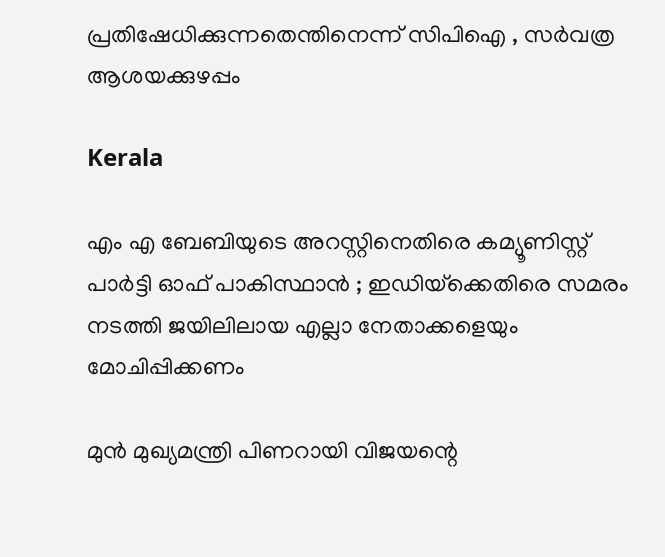പ്രതിഷേധിക്കുന്നതെന്തിനെന്ന് സിപിഐ , സർവത്ര ആശയക്കുഴപ്പം

Kerala

എം എ ബേബിയുടെ അറസ്റ്റിനെതിരെ കമ്യൂണിസ്റ്റ് പാർട്ടി ഓഫ് പാകിസ്ഥാൻ ; ഇഡിയ്‌ക്കെതിരെ സമരം നടത്തി ജയിലിലായ എല്ലാ നേതാക്കളെയും മോചിപ്പിക്കണം

മുന്‍ മുഖ്യമന്ത്രി പിണറായി വിജയന്റെ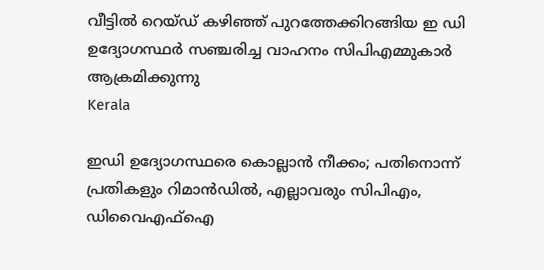വീട്ടില്‍ റെയ്ഡ് കഴിഞ്ഞ് പുറത്തേക്കിറങ്ങിയ ഇ ഡി ഉദ്യോഗസ്ഥര്‍ സഞ്ചരിച്ച വാഹനം സിപിഎമ്മുകാര്‍ ആക്രമിക്കുന്നു
Kerala

ഇഡി ഉദ്യോഗസ്ഥരെ കൊല്ലാൻ നീക്കം; പതിനൊന്ന് പ്രതികളും റിമാൻഡിൽ, എല്ലാവരും സിപിഎം, ഡിവൈഎഫ്ഐ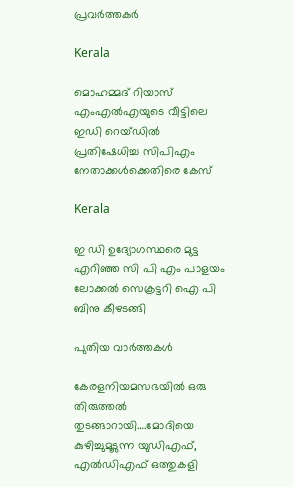പ്രവർത്തകർ

Kerala

മൊഹമ്മദ് റിയാസ് എംഎല്‍എയുടെ വീട്ടിലെ ഇഡി റെയ്ഡില്‍ പ്രതിഷേധിച്ച സിപിഎം നേതാക്കള്‍ക്കെതിരെ കേസ്

Kerala

ഇ ഡി ഉദ്യോഗസ്ഥരെ മുട്ട എറിഞ്ഞ സി പി എം പാളയം ലോക്കല്‍ സെക്രട്ടറി ഐ പി ബിനു കീഴടങ്ങി

പുതിയ വാര്‍ത്തകള്‍

കേരളനിയമസഭയില്‍ ഒരു തിരുത്തല്‍ തുടങ്ങാറായി….മോദിയെ കുഴിച്ചുമൂടുന്ന യുഡിഎഫ്, എല്‍ഡിഎഫ് ഒത്തുകളി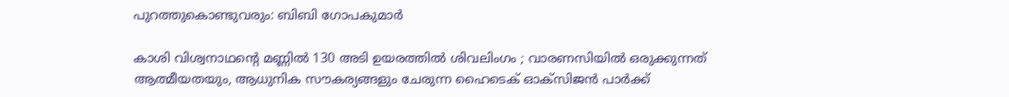പുറത്തുകൊണ്ടുവരും: ബിബി ഗോപകുമാര്‍

കാശി വിശ്വനാഥന്റെ മണ്ണിൽ 130 അടി ഉയരത്തിൽ ശിവലിംഗം ; വാരണസിയിൽ ഒരുക്കുന്നത് ആത്മീയതയും, ആധുനിക സൗകര്യങ്ങളും ചേരുന്ന ഹൈടെക് ഓക്സിജൻ പാർക്ക്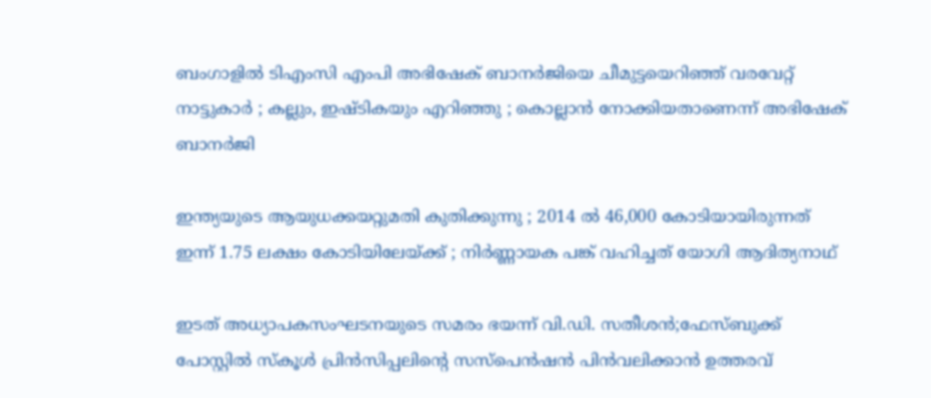ബംഗാളിൽ ടിഎംസി എംപി അഭിഷേക് ബാനർജിയെ ചീമുട്ടയെറിഞ്ഞ് വരവേറ്റ് നാട്ടുകാർ ; കല്ലും, ഇഷ്ടികയും എറിഞ്ഞു ; കൊല്ലാൻ നോക്കിയതാണെന്ന് അഭിഷേക് ബാനർജി

ഇന്ത്യയുടെ ആയുധക്കയറ്റുമതി കുതിക്കുന്നു ; 2014 ൽ 46,000 കോടിയായിരുന്നത് ഇന്ന് 1.75 ലക്ഷം കോടിയിലേയ്‌ക്ക് ; നിർണ്ണായക പങ്ക് വഹിച്ചത് യോഗി ആദിത്യനാഥ്

ഇടത് അധ്യാപകസംഘടനയുടെ സമരം ഭയന്ന് വി.ഡി. സതീശന്‍;ഫേസ്ബുക്ക് പോസ്റ്റിൽ സ്കൂൾ പ്രിൻസിപ്പലിന്റെ സസ്പെന്‍ഷന്‍ പിന്‍വലിക്കാന്‍ ഉത്തരവ്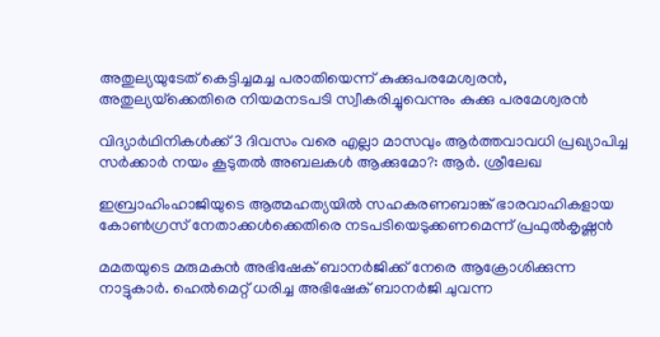അതുല്യയുടേത് കെട്ടിച്ചമച്ച പരാതിയെന്ന് കുക്കുപരമേശ്വരന്‍, അതുല്യയ്‌ക്കെതിരെ നിയമനടപടി സ്വീകരിച്ചുവെന്നും കുക്കു പരമേശ്വരന്‍

വിദ്യാർഥിനികൾക്ക് 3 ദിവസം വരെ എല്ലാ മാസവും ആർത്തവാവധി പ്രഖ്യാപിച്ച സർക്കാർ നയം കൂടുതൽ അബലകൾ ആക്കുമോ?: ആര്‍. ശ്രീലേഖ

ഇബ്രാഹിംഹാജിയുടെ ആത്മഹത്യയില്‍ സഹകരണബാങ്ക് ഭാരവാഹികളായ കോണ്‍ഗ്രസ് നേതാക്കള്‍ക്കെതിരെ നടപടിയെടുക്കണമെന്ന് പ്രഫുല്‍കൃഷ്ണന്‍

മമതയുടെ മരുമകന്‍ അഭിഷേക് ബാനര്‍ജിക്ക് നേരെ ആക്രോശിക്കുന്ന നാട്ടുകാര്‍. ഹെല്‍മെറ്റ് ധരിച്ച അഭിഷേക് ബാനര്‍ജി ചുവന്ന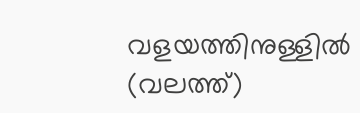വളയത്തിനുള്ളില്‍ (വലത്ത്)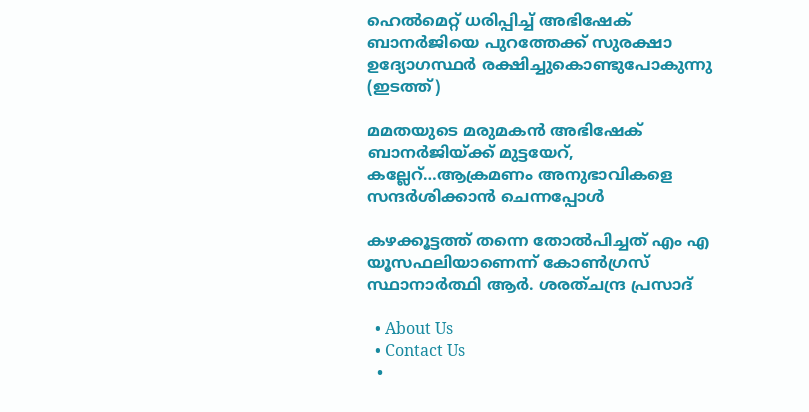ഹെല്‍മെറ്റ് ധരിപ്പിച്ച് അഭിഷേക് ബാനര്‍ജിയെ പുറത്തേക്ക് സുരക്ഷാ ഉദ്യോഗസ്ഥര്‍ രക്ഷിച്ചുകൊണ്ടുപോകുന്നു (ഇടത്ത്)

മമതയുടെ മരുമകന്‍ അഭിഷേക് ബാനര്‍ജിയ്‌ക്ക് മുട്ടയേറ്, കല്ലേറ്…ആക്രമണം അനുഭാവികളെ സന്ദര്‍ശിക്കാന്‍ ചെന്നപ്പോള്‍

കഴക്കൂട്ടത്ത് തന്നെ തോല്‍പിച്ചത് എം എ യൂസഫലിയാണെന്ന് കോണ്‍ഗ്രസ് സ്ഥാനാര്‍ത്ഥി ആര്‍. ശരത്ചന്ദ്ര പ്രസാദ്

  • About Us
  • Contact Us
  •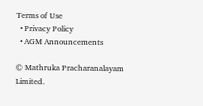Terms of Use
  • Privacy Policy
  • AGM Announcements

© Mathruka Pracharanalayam Limited.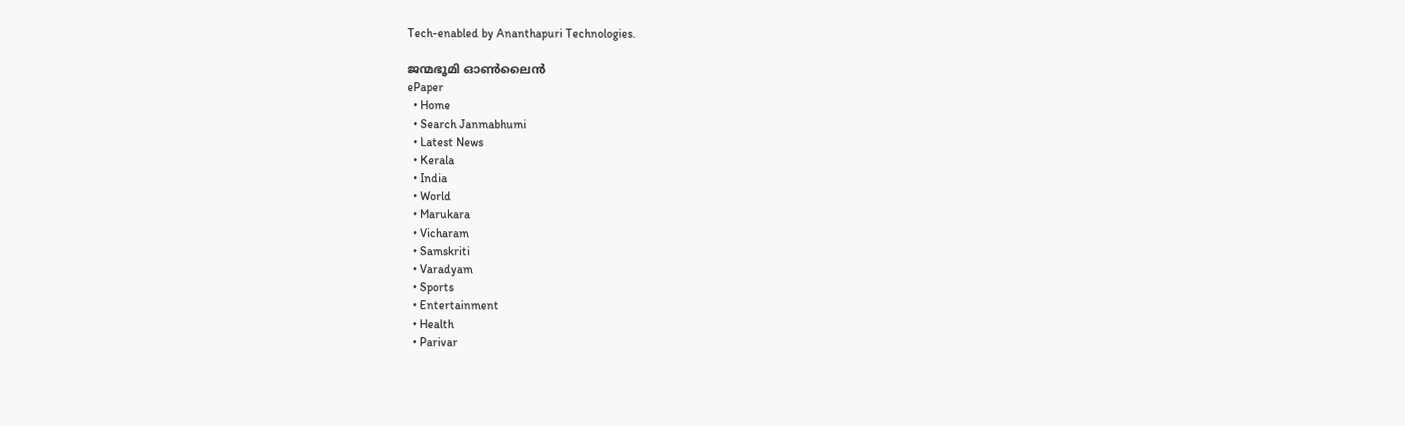Tech-enabled by Ananthapuri Technologies.

ജന്മഭൂമി ഓണ്‍ലൈന്‍
ePaper
  • Home
  • Search Janmabhumi
  • Latest News
  • Kerala
  • India
  • World
  • Marukara
  • Vicharam
  • Samskriti
  • Varadyam
  • Sports
  • Entertainment
  • Health
  • Parivar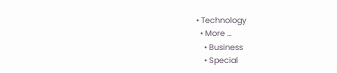• Technology
  • More …
    • Business
    • Special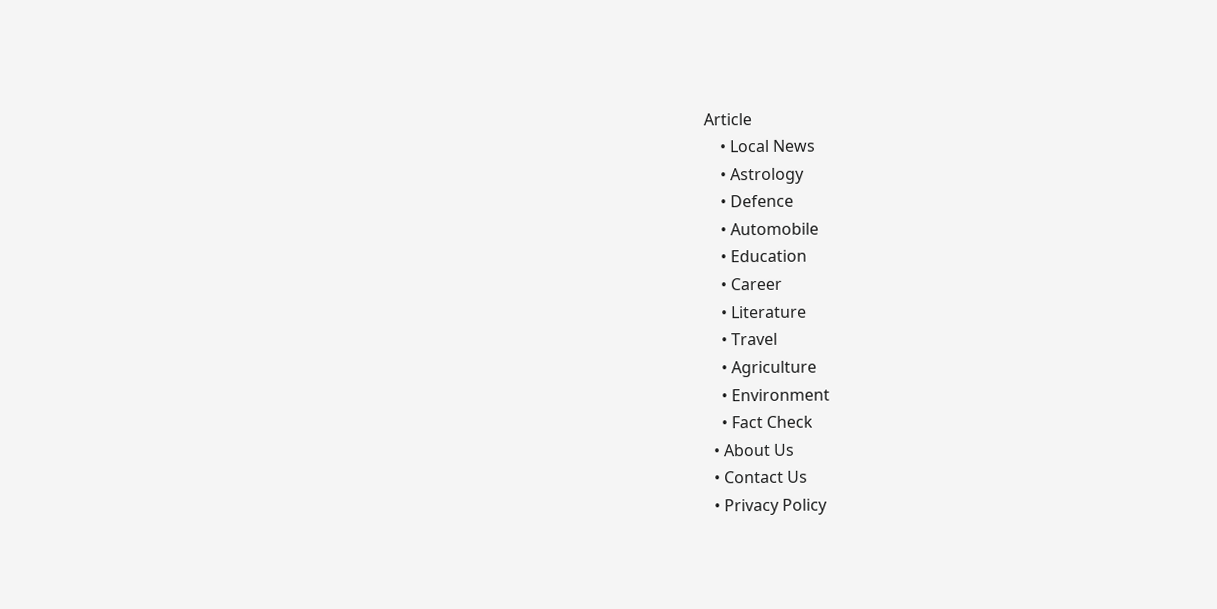Article
    • Local News
    • Astrology
    • Defence
    • Automobile
    • Education
    • Career
    • Literature
    • Travel
    • Agriculture
    • Environment
    • Fact Check
  • About Us
  • Contact Us
  • Privacy Policy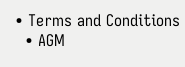• Terms and Conditions
  • AGM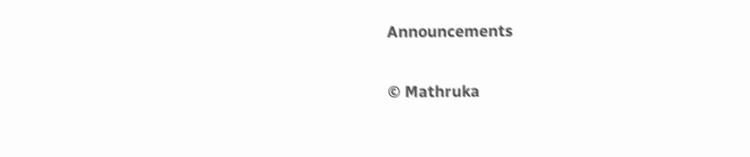Announcements

© Mathruka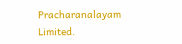Pracharanalayam Limited.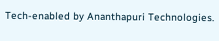Tech-enabled by Ananthapuri Technologies.